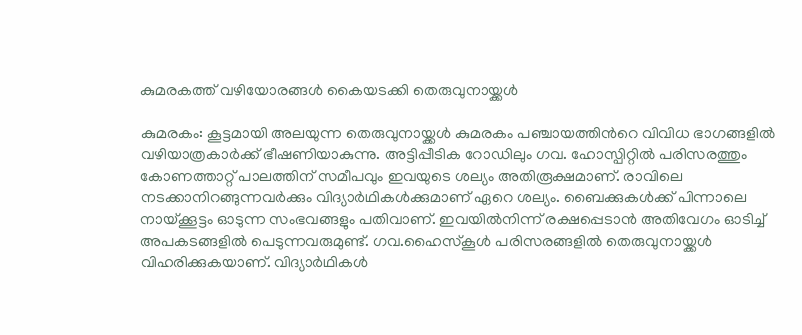കുമരകത്ത് വഴിയോരങ്ങൾ കൈയടക്കി തെരുവുനായ്ക്കൾ

കുമരകം: കൂട്ടമായി അലയുന്ന തെരുവുനായ്ക്കൾ കുമരകം പഞ്ചായത്തിന്‍റെ വിവിധ ഭാഗങ്ങളിൽ വഴിയാത്രകാർക്ക് ഭീഷണിയാകുന്നു. അട്ടിപ്പീടിക റോഡിലും ഗവ. ഹോസ്പിറ്റിൽ പരിസരത്തും കോണത്താറ്റ് പാലത്തിന് സമീപവും ഇവയുടെ ശല്യം അതിരൂക്ഷമാണ്. രാവിലെ നടക്കാനിറങ്ങുന്നവർക്കും വിദ്യാർഥികൾക്കുമാണ് ഏറെ ശല്യം. ബൈക്കുകൾക്ക് പിന്നാലെ നായ്ക്കൂട്ടം ഓടുന്ന സംഭവങ്ങളും പതിവാണ്. ഇവയിൽനിന്ന് രക്ഷപ്പെടാൻ അതിവേഗം ഓടിച്ച് അപകടങ്ങളിൽ പെടുന്നവരുമുണ്ട്. ഗവ.ഹൈസ്കൂൾ പരിസരങ്ങളിൽ തെരുവുനായ്ക്കൾ വിഹരിക്കുകയാണ്. വിദ്യാർഥികൾ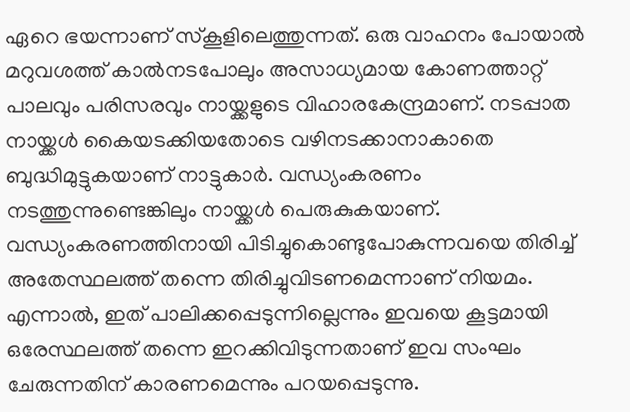ഏറെ ഭയന്നാണ് സ്കൂളിലെത്തുന്നത്. ഒരു വാഹനം പോയാൽ മറുവശത്ത് കാൽനടപോലും അസാധ്യമായ കോണത്താറ്റ് പാലവും പരിസരവും നായ്ക്കളുടെ വിഹാരകേന്ദ്രമാണ്. നടപ്പാത നായ്ക്കൾ കൈയടക്കിയതോടെ വഴിനടക്കാനാകാതെ ബുദ്ധിമുട്ടുകയാണ് നാട്ടുകാർ. വന്ധ്യംകരണം നടത്തുന്നുണ്ടെങ്കിലും നായ്ക്കൾ പെരുകുകയാണ്. വന്ധ്യംകരണത്തിനായി പിടിച്ചുകൊണ്ടുപോകുന്നവയെ തിരിച്ച് അതേസ്ഥലത്ത് തന്നെ തിരിച്ചുവിടണമെന്നാണ് നിയമം. എന്നാൽ, ഇത് പാലിക്കപ്പെടുന്നില്ലെന്നും ഇവയെ കൂട്ടമായി ഒരേസ്ഥലത്ത് തന്നെ ഇറക്കിവിടുന്നതാണ് ഇവ സംഘം ചേരുന്നതിന് കാരണമെന്നും പറയപ്പെടുന്നു.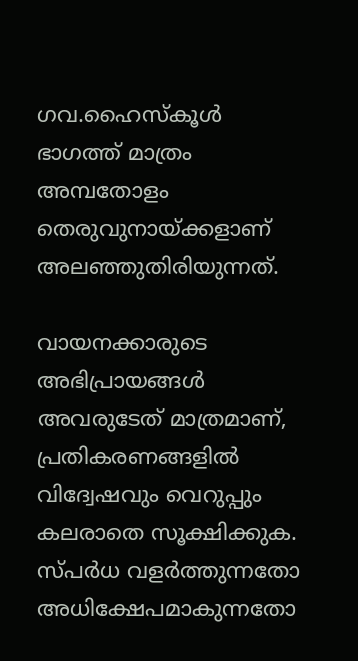ഗവ.ഹൈസ്കൂൾ ഭാഗത്ത് മാത്രം അമ്പതോളം തെരുവുനായ്ക്കളാണ് അലഞ്ഞുതിരിയുന്നത്.

വായനക്കാരുടെ അഭിപ്രായങ്ങള്‍ അവരുടേത് മാത്രമാണ്, പ്രതികരണങ്ങളിൽ വിദ്വേഷവും വെറുപ്പും കലരാതെ സൂക്ഷിക്കുക. സ്പർധ വളർത്തുന്നതോ അധിക്ഷേപമാകുന്നതോ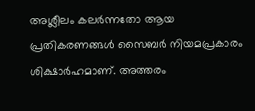അശ്ലീലം കലർന്നതോ ആയ പ്രതികരണങ്ങൾ സൈബർ നിയമപ്രകാരം ശിക്ഷാർഹമാണ്. അത്തരം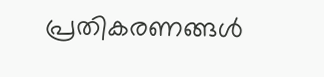പ്രതികരണങ്ങൾ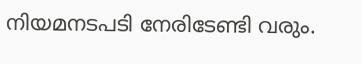നിയമനടപടി നേരിടേണ്ടി വരും.